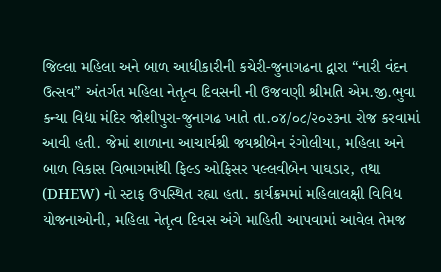જિલ્લા મહિલા અને બાળ આધીકારીની કચેરી-જુનાગઢના દ્વારા “નારી વંદન ઉત્સવ” અંતર્ગત મહિલા નેતૃત્વ દિવસની ની ઉજવણી શ્રીમતિ એમ.જી.ભુવા કન્યા વિદ્યા મંદિર જોશીપુરા-જુનાગઢ ખાતે તા.૦૪/૦૮/૨૦૨૩ના રોજ કરવામાં આવી હતી. જેમાં શાળાના આચાર્યશ્રી જયશ્રીબેન રંગોલીયા, મહિલા અને બાળ વિકાસ વિભાગમાંથી ફિલ્ડ ઓફિસર પલ્લવીબેન પાઘડાર, તથા (DHEW) નો સ્ટાફ ઉપસ્થિત રહ્યા હતા. કાર્યક્રમમાં મહિલાલક્ષી વિવિધ યોજનાઓની, મહિલા નેતૃત્વ દિવસ અંગે માહિતી આપવામાં આવેલ તેમજ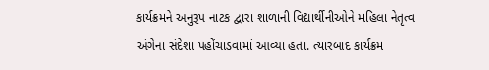કાર્યક્રમને અનુરૂપ નાટક દ્વારા શાળાની વિદ્યાર્થીનીઓને મહિલા નેતૃત્વ અંગેના સંદેશા પહોંચાડવામાં આવ્યા હતા. ત્યારબાદ કાર્યક્રમ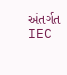અંતર્ગત IEC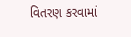વિતરણ કરવામાં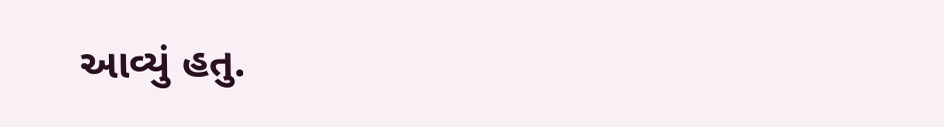આવ્યું હતુ.